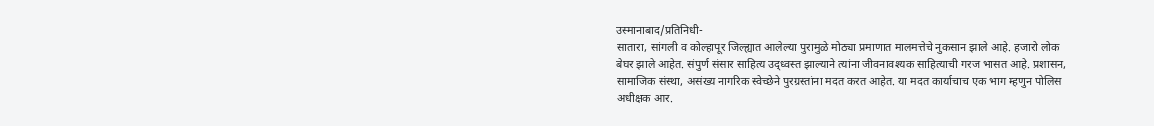उस्मानाबाद/प्रतिनिधी-
सातारा, सांगली व कोल्हापूर जिल्ह्यात आलेल्या पुरामुळे मोठ्या प्रमाणात मालमत्तेचे नुकसान झाले आहे. हजारो लोक बेघर झाले आहेत. संपुर्ण संसार साहित्य उद्ध्वस्त झाल्याने त्यांना जीवनावश्यक साहित्याची गरज भासत आहे. प्रशासन, सामाजिक संस्था, असंख्य नागरिक स्वेच्छेने पुरग्रस्तांना मदत करत आहेत. या मदत कार्याचाच एक भाग म्हणुन पोलिस अधीक्षक आर.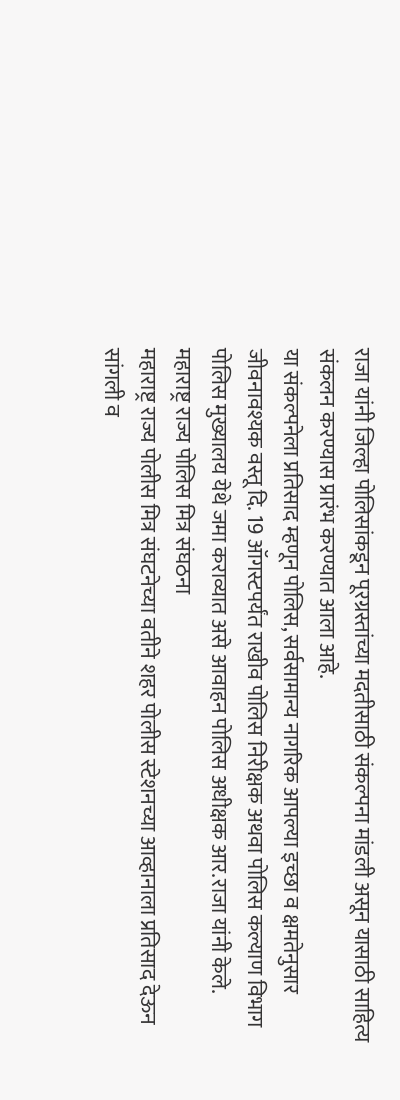राजा यांनी जिल्हा पोलिसांकडून पूरग्रस्तांच्या मदतीसाठी संकल्पना मांडली असून यासाठी साहित्य संकलन करण्यास प्रारंभ करण्यात आला आहे.
या संकल्पनेला प्रतिसाद म्हणून पोलिस, सर्वसामान्य नागरिक आपल्या इच्छा व क्षमतेनुसार जीवनावश्यक वस्तू दि. 19 ऑगस्टपर्यंत राखीव पोलिस निरीक्षक अथवा पोलिस कल्याण विभाग पोलिस मुख्यालय येथे जमा कराव्यात असे आवाहन पोलिस अधीक्षक आर.राजा यांनी केले.
महाराष्ट्र राज्य पोलिस मित्र संघठना
महाराष्ट्र राज्य पोलीस मित्र संघटनेच्या वतीने शहर पोलीस स्टेशनच्या आव्हानाला प्रतिसाद देऊन सांगली व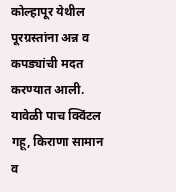कोल्हापूर येथील पूरग्रस्तांना अन्न व कपड्यांची मदत करण्यात आली. यावेळी पाच क्विंटल गहू, किराणा सामान व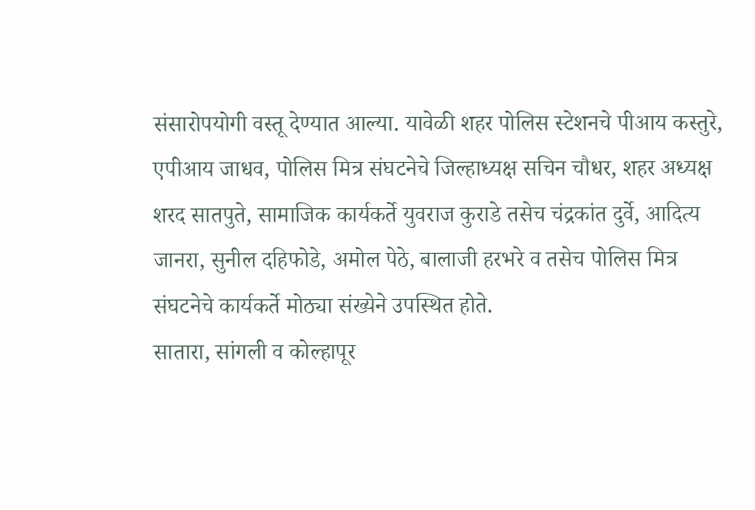संसारोपयोगी वस्तू देण्यात आल्या. यावेळी शहर पोलिस स्टेशनचे पीआय कस्तुरे, एपीआय जाधव, पोलिस मित्र संघटनेचे जिल्हाध्यक्ष सचिन चौधर, शहर अध्यक्ष शरद सातपुते, सामाजिक कार्यकर्ते युवराज कुराडे तसेच चंद्रकांत दुर्वे, आदित्य जानरा, सुनील दहिफोडे, अमोल पेठे, बालाजी हरभरे व तसेच पोलिस मित्र संघटनेचे कार्यकर्ते मोठ्या संख्येने उपस्थित होते.
सातारा, सांगली व कोल्हापूर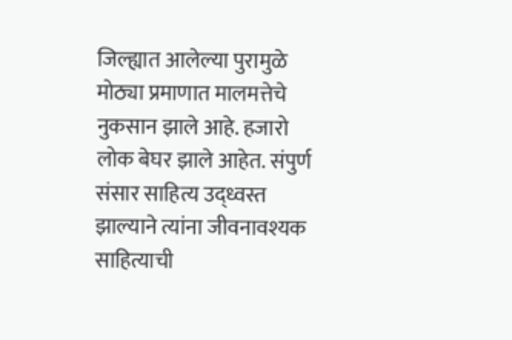जिल्ह्यात आलेल्या पुरामुळे मोठ्या प्रमाणात मालमत्तेचे नुकसान झाले आहे. हजारो लोक बेघर झाले आहेत. संपुर्ण संसार साहित्य उद्ध्वस्त झाल्याने त्यांना जीवनावश्यक साहित्याची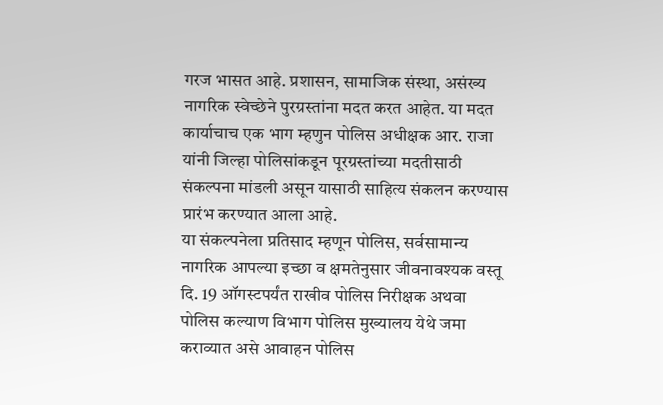गरज भासत आहे. प्रशासन, सामाजिक संस्था, असंख्य नागरिक स्वेच्छेने पुरग्रस्तांना मदत करत आहेत. या मदत कार्याचाच एक भाग म्हणुन पोलिस अधीक्षक आर. राजा यांनी जिल्हा पोलिसांकडून पूरग्रस्तांच्या मदतीसाठी संकल्पना मांडली असून यासाठी साहित्य संकलन करण्यास प्रारंभ करण्यात आला आहे.
या संकल्पनेला प्रतिसाद म्हणून पोलिस, सर्वसामान्य नागरिक आपल्या इच्छा व क्षमतेनुसार जीवनावश्यक वस्तू दि. 19 ऑगस्टपर्यंत राखीव पोलिस निरीक्षक अथवा पोलिस कल्याण विभाग पोलिस मुख्यालय येथे जमा कराव्यात असे आवाहन पोलिस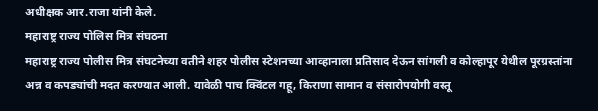अधीक्षक आर.राजा यांनी केले.
महाराष्ट्र राज्य पोलिस मित्र संघठना
महाराष्ट्र राज्य पोलीस मित्र संघटनेच्या वतीने शहर पोलीस स्टेशनच्या आव्हानाला प्रतिसाद देऊन सांगली व कोल्हापूर येथील पूरग्रस्तांना अन्न व कपड्यांची मदत करण्यात आली. यावेळी पाच क्विंटल गहू, किराणा सामान व संसारोपयोगी वस्तू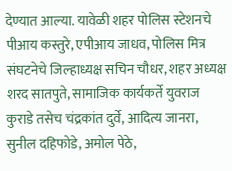देण्यात आल्या. यावेळी शहर पोलिस स्टेशनचे पीआय कस्तुरे, एपीआय जाधव, पोलिस मित्र संघटनेचे जिल्हाध्यक्ष सचिन चौधर, शहर अध्यक्ष शरद सातपुते, सामाजिक कार्यकर्ते युवराज कुराडे तसेच चंद्रकांत दुर्वे, आदित्य जानरा, सुनील दहिफोडे, अमोल पेठे,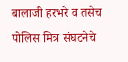बालाजी हरभरे व तसेच पोलिस मित्र संघटनेचे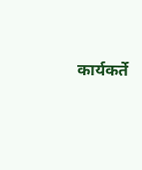कार्यकर्ते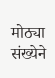मोठ्या संख्येने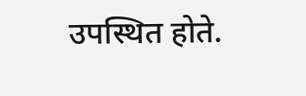उपस्थित होते.